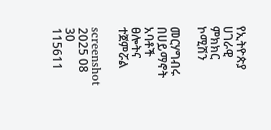የኢትዮጵያ ሀገራዊ ምክክር ኮሚሽን

መርሃግብሩ በሀይማኖት አባቶች ፀሎትና ተጀምሯል

screenshot 2025 08 30 115611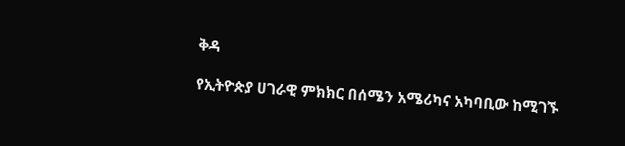ቅዳ

የኢትዮጵያ ሀገራዊ ምክክር በሰሜን አሜሪካና አካባቢው ከሚገኙ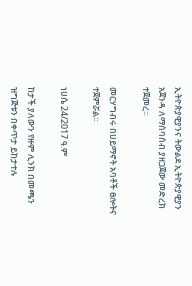ኢትዮጵያዊያንና ትውልደ ኢትዮጵያዊያን አጀንዳ ለማሰባሰብ ያዘጋጀው መድረክ ተጀመረ፡፡

መርሃግብሩ በሀይማኖት አባቶች ፀሎትና ተጀምሯል፡፡

ነሀሴ 24/2017 ዓ.ም

ከታች ያለውን የዙም ሊንክ በመጫን ዝግጅቱን በቀጥታ ይከታተሉ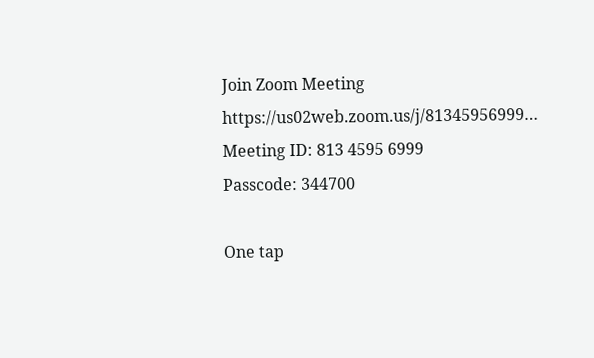Join Zoom Meeting
https://us02web.zoom.us/j/81345956999…
Meeting ID: 813 4595 6999
Passcode: 344700

One tap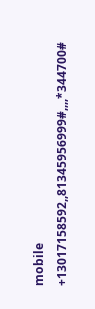mobile
+13017158592,,81345956999#,,,,*344700#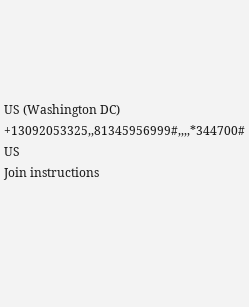US (Washington DC)
+13092053325,,81345956999#,,,,*344700# US
Join instructions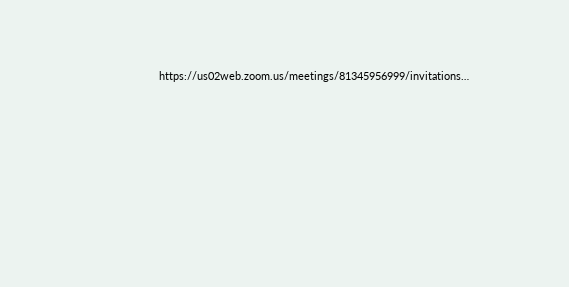https://us02web.zoom.us/meetings/81345956999/invitations…